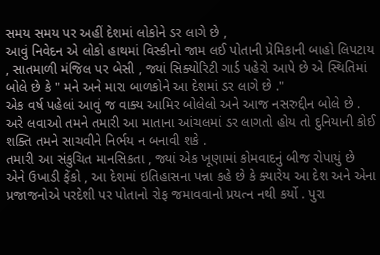સમય સમય પર અહીં દેશમાં લોકોને ડર લાગે છે ,
આવું નિવેદન એ લોકો હાથમાં વિસ્કીનો જામ લઈ પોતાની પ્રેમિકાની બાહો લિપટાય , સાતમાળી મંજિલ પર બેસી , જ્યાં સિક્યોરિટી ગાર્ડ પહેરો આપે છે એ સ્થિતિમાં બોલે છે કે " મને અને મારા બાળકોને આ દેશમાં ડર લાગે છે ."
એક વર્ષ પહેલાં આવું જ વાક્ય આમિર બોલેલો અને આજ નસરુદ્દીન બોલે છે . અરે લવાઓ તમને તમારી આ માતાના આંચલમાં ડર લાગતો હોય તો દુનિયાની કોઈ શક્તિ તમને સાચવીને નિર્ભય ન બનાવી શકે .
તમારી આ સંકુચિત માનસિકતા , જ્યાં એક ખૂણામાં કોમવાદનું બીજ રોપાયું છે એને ઉખાડી ફેંકો , આ દેશમાં ઇતિહાસના પન્ના કહે છે કે ક્યારેય આ દેશ અને એના પ્રજાજનોએ પરદેશી પર પોતાનો રોફ જમાવવાનો પ્રયત્ન નથી કર્યો . પુરા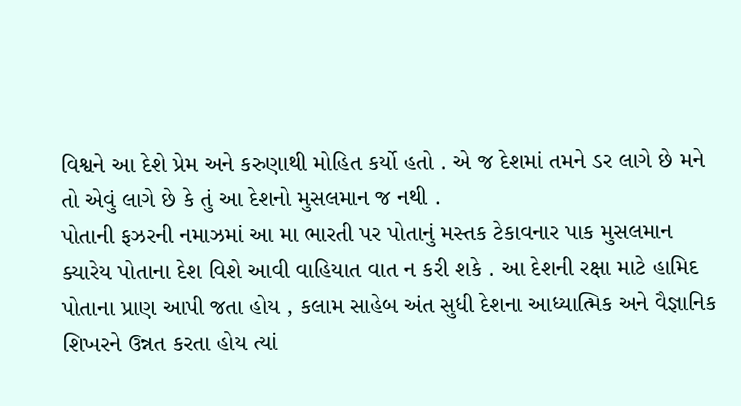વિશ્વને આ દેશે પ્રેમ અને કરુણાથી મોહિત કર્યો હતો . એ જ દેશમાં તમને ડર લાગે છે મને તો એવું લાગે છે કે તું આ દેશનો મુસલમાન જ નથી .
પોતાની ફઝરની નમાઝમાં આ મા ભારતી પર પોતાનું મસ્તક ટેકાવનાર પાક મુસલમાન ક્યારેય પોતાના દેશ વિશે આવી વાહિયાત વાત ન કરી શકે . આ દેશની રક્ષા માટે હામિદ પોતાના પ્રાણ આપી જતા હોય , કલામ સાહેબ અંત સુધી દેશના આધ્યાત્મિક અને વૈજ્ઞાનિક શિખરને ઉન્નત કરતા હોય ત્યાં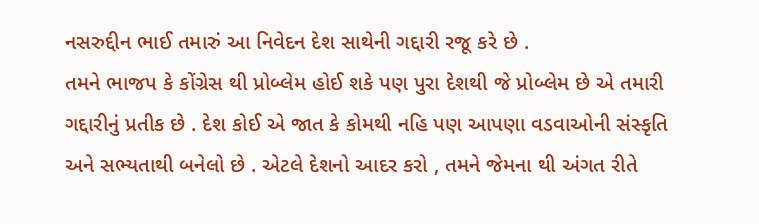નસરુદ્દીન ભાઈ તમારું આ નિવેદન દેશ સાથેની ગદ્દારી રજૂ કરે છે .
તમને ભાજપ કે કોંગ્રેસ થી પ્રોબ્લેમ હોઈ શકે પણ પુરા દેશથી જે પ્રોબ્લેમ છે એ તમારી ગદ્દારીનું પ્રતીક છે . દેશ કોઈ એ જાત કે કોમથી નહિ પણ આપણા વડવાઓની સંસ્કૃતિ અને સભ્યતાથી બનેલો છે . એટલે દેશનો આદર કરો , તમને જેમના થી અંગત રીતે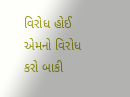વિરોધ હોઈ એમનો વિરોધ કરો બાકી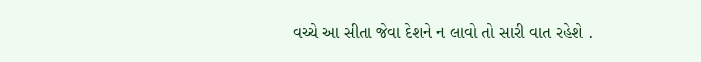વચ્ચે આ સીતા જેવા દેશને ન લાવો તો સારી વાત રહેશે .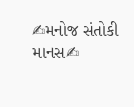✍મનોજ સંતોકી માનસ✍